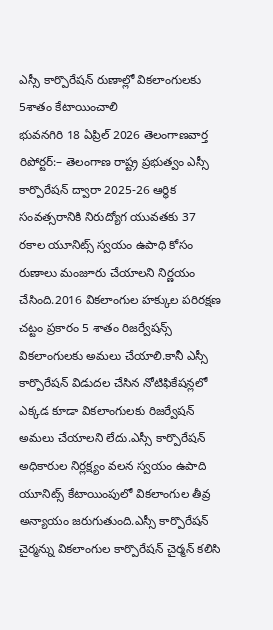ఎస్సీ కార్పొరేషన్ రుణాల్లో వికలాంగులకు 5శాతం కేటాయించాలి
భువనగిరి 18 ఏప్రిల్ 2026 తెలంగాణవార్త రిపోర్టర్:– తెలంగాణ రాష్ట్ర ప్రభుత్వం ఎస్సీ కార్పొరేషన్ ద్వారా 2025-26 ఆర్థిక సంవత్సరానికి నిరుద్యోగ యువతకు 37 రకాల యూనిట్స్ స్వయం ఉపాధి కోసం రుణాలు మంజూరు చేయాలని నిర్ణయం చేసింది.2016 వికలాంగుల హక్కుల పరిరక్షణ చట్టం ప్రకారం 5 శాతం రిజర్వేషన్స్ వికలాంగులకు అమలు చేయాలి.కానీ ఎస్సీ కార్పొరేషన్ విడుదల చేసిన నోటిఫికేషన్లలో ఎక్కడ కూడా వికలాంగులకు రిజర్వేషన్ అమలు చేయాలని లేదు.ఎస్సీ కార్పొరేషన్ అధికారుల నిర్లక్ష్యం వలన స్వయం ఉపాది యూనిట్స్ కేటాయింపులో వికలాంగుల తీవ్ర అన్యాయం జరుగుతుంది.ఎస్సీ కార్పొరేషన్ చైర్మన్ను వికలాంగుల కార్పొరేషన్ చైర్మన్ కలిసి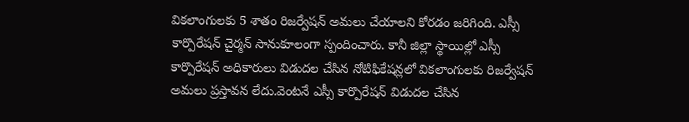వికలాంగులకు 5 శాతం రిజర్వేషన్ అమలు చేయాలని కోరడం జరిగింది. ఎస్సీ కార్పొరేషన్ చైర్మన్ సానుకూలంగా స్పందించారు. కానీ జిల్లా స్థాయిల్లో ఎస్సీ కార్పొరేషన్ అధికారులు విడుదల చేసిన నోటిఫికేషన్లలో వికలాంగులకు రిజర్వేషన్ అమలు ప్రస్తావన లేదు.వెంటనే ఎస్సీ కార్పొరేషన్ విడుదల చేసిన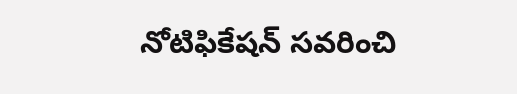నోటిఫికేషన్ సవరించి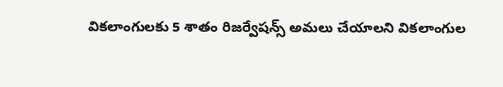వికలాంగులకు 5 శాతం రిజర్వేషన్స్ అమలు చేయాలని వికలాంగుల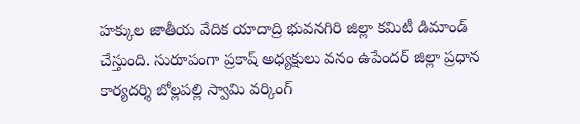హక్కుల జాతీయ వేదిక యాదాద్రి భువనగిరి జిల్లా కమిటీ డిమాండ్ చేస్తుంది. సురూపంగా ప్రకాష్ అధ్యక్షులు వనం ఉపేందర్ జిల్లా ప్రధాన కార్యదర్శి బోల్లపల్లి స్వామి వర్కింగ్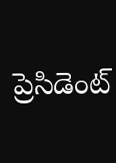ప్రెసిడెంట్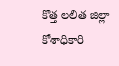కొత్త లలిత జిల్లా కోశాధికారి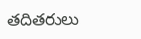తదితరులు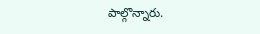పాల్గొన్నారు.